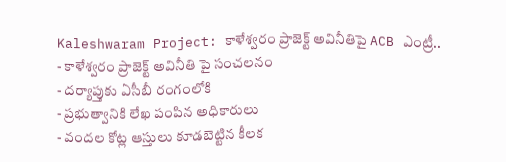Kaleshwaram Project: కాళేశ్వరం ప్రాజెక్ట్ అవినీతిపై ACB ఎంట్రీ..
- కాళేశ్వరం ప్రాజెక్ట్ అవినీతి పై సంచలనం
- దర్యాప్తుకు ఏసీబీ రంగంలోకి
- ప్రభుత్వానికి లేఖ పంపిన అధికారులు
- వందల కోట్ల ఆస్తులు కూడబెట్టిన కీలక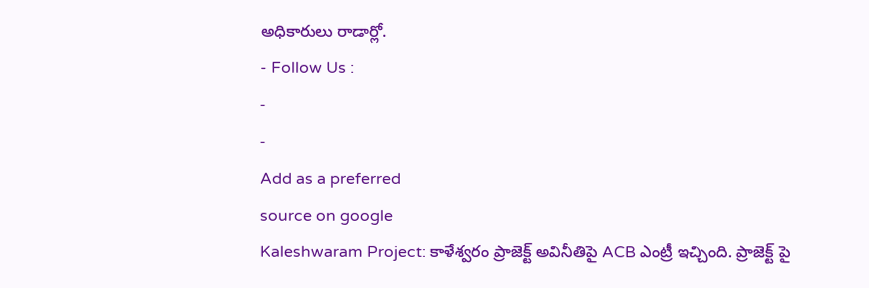అధికారులు రాడార్లో.
- Follow Us :
-
-
Add as a preferred
source on google
Kaleshwaram Project: కాళేశ్వరం ప్రాజెక్ట్ అవినీతిపై ACB ఎంట్రీ ఇచ్చింది. ప్రాజెక్ట్ పై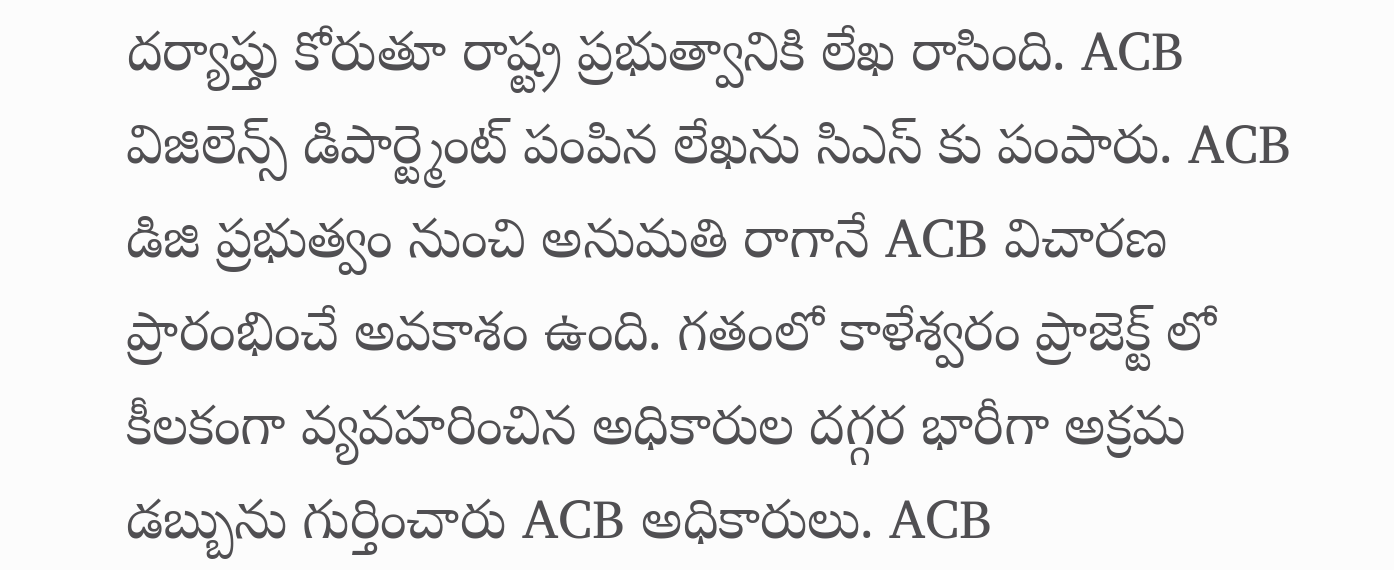దర్యాప్తు కోరుతూ రాష్ట్ర ప్రభుత్వానికి లేఖ రాసింది. ACB విజిలెన్స్ డిపార్ట్మెంట్ పంపిన లేఖను సిఎస్ కు పంపారు. ACB డిజి ప్రభుత్వం నుంచి అనుమతి రాగానే ACB విచారణ ప్రారంభించే అవకాశం ఉంది. గతంలో కాళేశ్వరం ప్రాజెక్ట్ లో కీలకంగా వ్యవహరించిన అధికారుల దగ్గర భారీగా అక్రమ డబ్బును గుర్తించారు ACB అధికారులు. ACB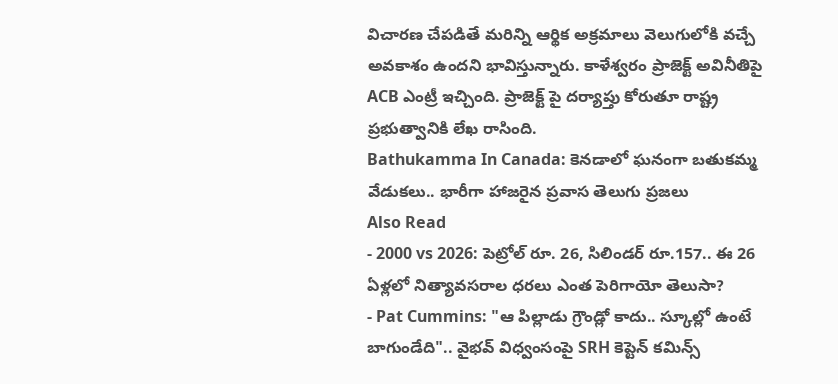విచారణ చేపడితే మరిన్ని ఆర్థిక అక్రమాలు వెలుగులోకి వచ్చే అవకాశం ఉందని భావిస్తున్నారు. కాళేశ్వరం ప్రాజెక్ట్ అవినీతిపై ACB ఎంట్రీ ఇచ్చింది. ప్రాజెక్ట్ పై దర్యాప్తు కోరుతూ రాష్ట్ర ప్రభుత్వానికి లేఖ రాసింది.
Bathukamma In Canada: కెనడాలో ఘనంగా బతుకమ్మ వేడుకలు.. భారీగా హాజరైన ప్రవాస తెలుగు ప్రజలు
Also Read
- 2000 vs 2026: పెట్రోల్ రూ. 26, సిలిండర్ రూ.157.. ఈ 26 ఏళ్లలో నిత్యావసరాల ధరలు ఎంత పెరిగాయో తెలుసా?
- Pat Cummins: "ఆ పిల్లాడు గ్రౌండ్లో కాదు.. స్కూల్లో ఉంటే బాగుండేది".. వైభవ్ విధ్వంసంపై SRH కెప్టెన్ కమిన్స్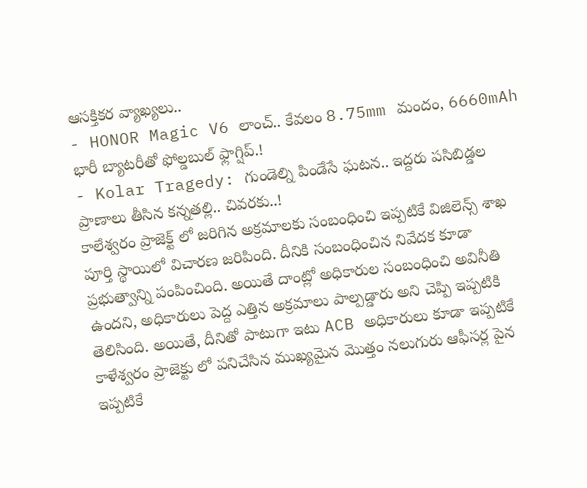ఆసక్తికర వ్యాఖ్యలు..
- HONOR Magic V6 లాంచ్.. కేవలం 8.75mm మందం, 6660mAh భారీ బ్యాటరీతో ఫోల్డబుల్ ఫ్లాగ్షిప్.!
- Kolar Tragedy: గుండెల్ని పిండేసే ఘటన.. ఇద్దరు పసిబిడ్డల ప్రాణాలు తీసిన కన్నతల్లి.. చివరకు..!
కాలేశ్వరం ప్రాజెక్ట్ లో జరిగిన అక్రమాలకు సంబంధించి ఇప్పటికే విజిలెన్స్ శాఖ పూర్తి స్థాయిలో విచారణ జరిపింది. దీనికి సంబంధించిన నివేదక కూడా ప్రభుత్వాన్ని పంపించింది. అయితే దాంట్లో అధికారుల సంబంధించి అవినీతి ఉందని, అధికారులు పెద్ద ఎత్తిన అక్రమాలు పాల్పడ్డారు అని చెప్పి ఇప్పటికి తెలిసింది. అయితే, దీనితో పాటుగా ఇటు ACB అధికారులు కూడా ఇప్పటికే కాళేశ్వరం ప్రాజెక్టు లో పనిచేసిన ముఖ్యమైన మొత్తం నలుగురు ఆఫీసర్ల పైన ఇప్పటికే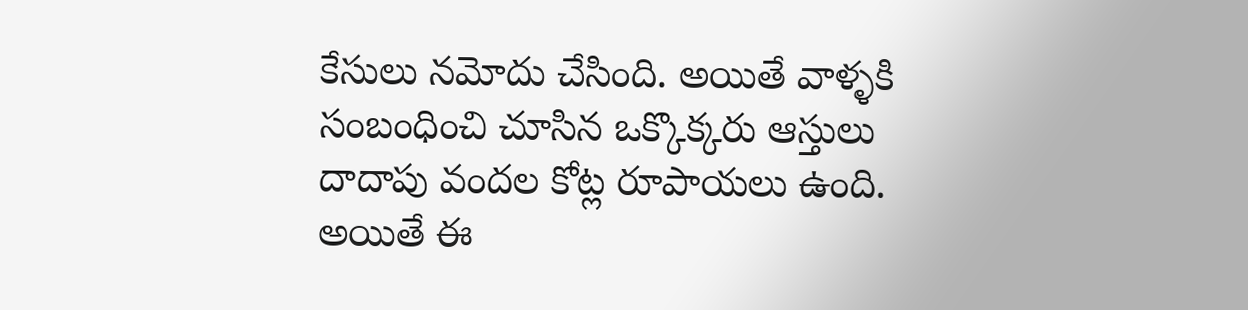కేసులు నమోదు చేసింది. అయితే వాళ్ళకి సంబంధించి చూసిన ఒక్కొక్కరు ఆస్తులు దాదాపు వందల కోట్ల రూపాయలు ఉంది. అయితే ఈ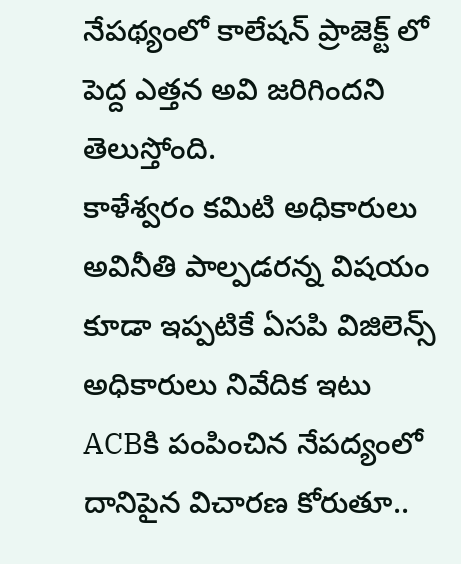నేపథ్యంలో కాలేషన్ ప్రాజెక్ట్ లో పెద్ద ఎత్తన అవి జరిగిందని తెలుస్తోంది.
కాళేశ్వరం కమిటి అధికారులు అవినీతి పాల్పడరన్న విషయం కూడా ఇప్పటికే ఏసపి విజిలెన్స్ అధికారులు నివేదిక ఇటు ACBకి పంపించిన నేపద్యంలో దానిపైన విచారణ కోరుతూ..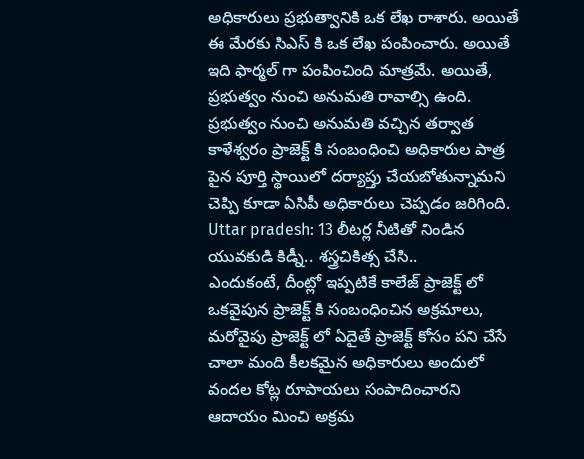అధికారులు ప్రభుత్వానికి ఒక లేఖ రాశారు. అయితే ఈ మేరకు సిఎస్ కి ఒక లేఖ పంపించారు. అయితే ఇది ఫార్మల్ గా పంపించింది మాత్రమే. అయితే, ప్రభుత్వం నుంచి అనుమతి రావాల్సి ఉంది. ప్రభుత్వం నుంచి అనుమతి వచ్చిన తర్వాత కాళేశ్వరం ప్రాజెక్ట్ కి సంబంధించి అధికారుల పాత్ర పైన పూర్తి స్థాయిలో దర్యాప్తు చేయబోతున్నామని చెప్పి కూడా ఏసిపీ అధికారులు చెప్పడం జరిగింది.
Uttar pradesh: 13 లీటర్ల నీటితో నిండిన యువకుడి కిడ్నీ.. శస్త్రచికిత్స చేసి..
ఎందుకంటే, దీంట్లో ఇప్పటికే కాలేజ్ ప్రాజెక్ట్ లో ఒకవైపున ప్రాజెక్ట్ కి సంబంధించిన అక్రమాలు, మరోవైపు ప్రాజెక్ట్ లో ఏదైతే ప్రాజెక్ట్ కోసం పని చేసే చాలా మంది కీలకమైన అధికారులు అందులో వందల కోట్ల రూపాయలు సంపాదించారని ఆదాయం మించి అక్రమ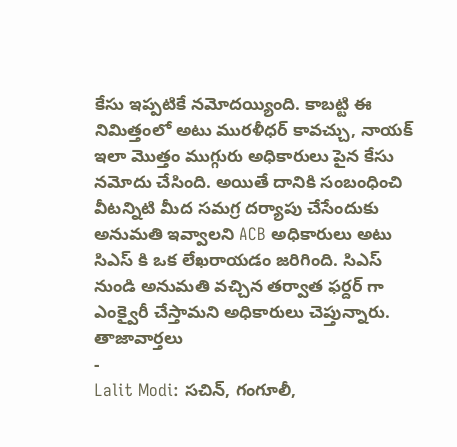కేసు ఇప్పటికే నమోదయ్యింది. కాబట్టి ఈ నిమిత్తంలో అటు మురళీధర్ కావచ్చు, నాయక్ ఇలా మొత్తం ముగ్గురు అధికారులు పైన కేసు నమోదు చేసింది. అయితే దానికి సంబంధించి వీటన్నిటి మీద సమగ్ర దర్యాపు చేసేందుకు అనుమతి ఇవ్వాలని ACB అధికారులు అటు సిఎస్ కి ఒక లేఖరాయడం జరిగింది. సిఎస్ నుండి అనుమతి వచ్చిన తర్వాత ఫర్దర్ గా ఎంక్వైరీ చేస్తామని అధికారులు చెప్తున్నారు.
తాజావార్తలు
-
Lalit Modi: సచిన్, గంగూలీ,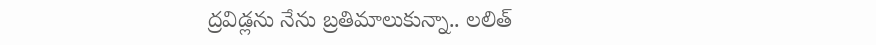ద్రవిడ్లను నేను బ్రతిమాలుకున్నా.. లలిత్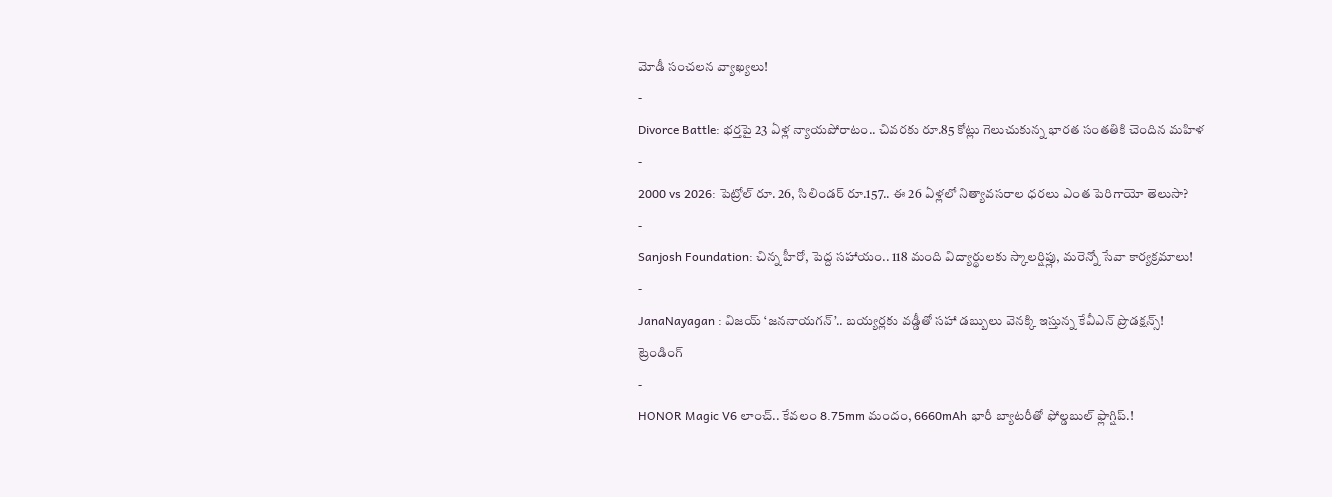మోడీ సంచలన వ్యాఖ్యలు!
-
Divorce Battle: భర్తపై 23 ఏళ్ల న్యాయపోరాటం.. చివరకు రూ.85 కోట్లు గెలుచుకున్న భారత సంతతికి చెందిన మహిళ
-
2000 vs 2026: పెట్రోల్ రూ. 26, సిలిండర్ రూ.157.. ఈ 26 ఏళ్లలో నిత్యావసరాల ధరలు ఎంత పెరిగాయో తెలుసా?
-
Sanjosh Foundation: చిన్న హీరో, పెద్ద సహాయం.. 118 మంది విద్యార్థులకు స్కాలర్షిప్లు, మరెన్నో సేవా కార్యక్రమాలు!
-
JanaNayagan : విజయ్ ‘జననాయగన్’.. బయ్యర్లకు వడ్డీతో సహా డబ్బులు వెనక్కి ఇస్తున్న కేవీఎన్ ప్రొడక్షన్స్!
ట్రెండింగ్
-
HONOR Magic V6 లాంచ్.. కేవలం 8.75mm మందం, 6660mAh భారీ బ్యాటరీతో ఫోల్డబుల్ ఫ్లాగ్షిప్.!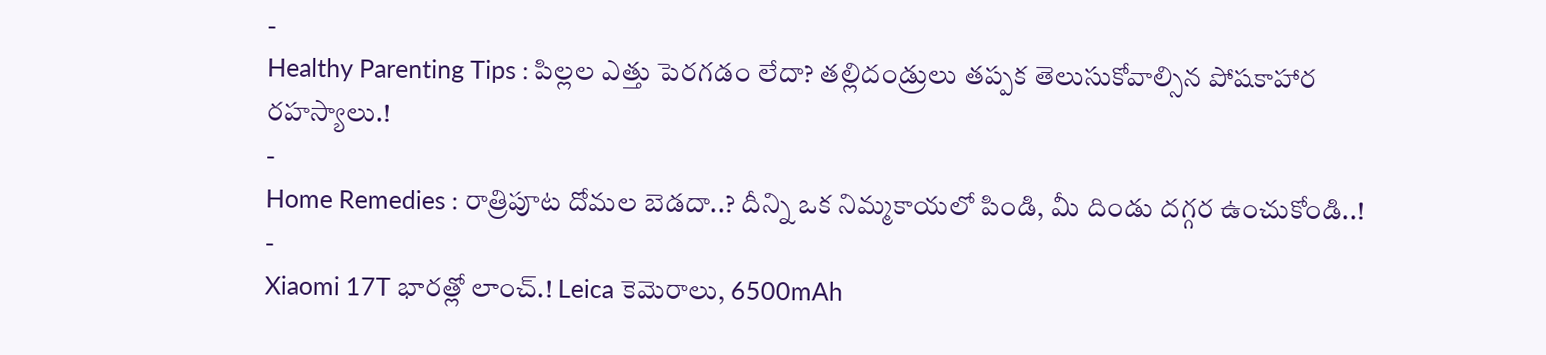-
Healthy Parenting Tips : పిల్లల ఎత్తు పెరగడం లేదా? తల్లిదండ్రులు తప్పక తెలుసుకోవాల్సిన పోషకాహార రహస్యాలు.!
-
Home Remedies : రాత్రిపూట దోమల బెడదా..? దీన్ని ఒక నిమ్మకాయలో పిండి, మీ దిండు దగ్గర ఉంచుకోండి..!
-
Xiaomi 17T భారత్లో లాంచ్.! Leica కెమెరాలు, 6500mAh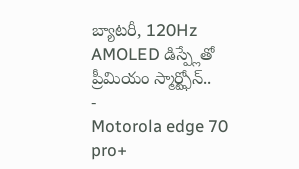బ్యాటరీ, 120Hz AMOLED డిస్ప్లేతో ప్రీమియం స్మార్ట్ఫోన్..
-
Motorola edge 70 pro+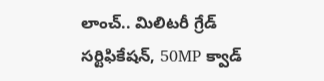లాంచ్.. మిలిటరీ గ్రేడ్ సర్టిఫికేషన్, 50MP క్వాడ్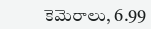కెమెరాలు, 6.99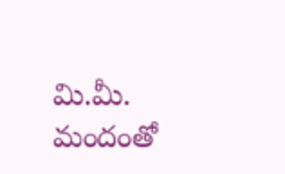మి.మీ. మందంతో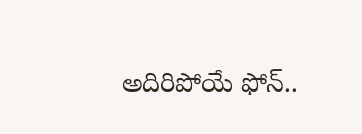అదిరిపోయే ఫోన్..